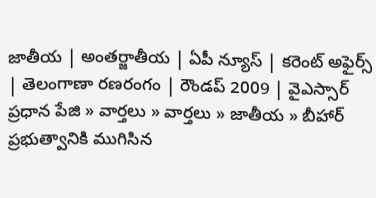జాతీయ | అంతర్జాతీయ | ఏపీ న్యూస్ | కరెంట్ అఫైర్స్ | తెలంగాణా రణరంగం | రౌండప్ 2009 | వైఎస్సార్
ప్రధాన పేజి » వార్తలు » వార్తలు » జాతీయ » బీహార్‌ ప్రభుత్వానికి ముగిసిన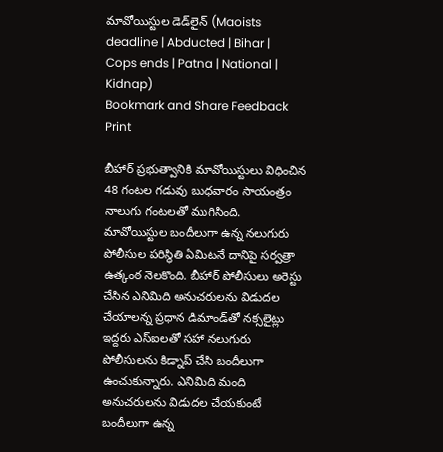మావోయిస్టుల డెడ్‌లైన్ (Maoists deadline | Abducted | Bihar | Cops ends | Patna | National | Kidnap)
Bookmark and Share Feedback Print

బీహార్ ప్రభుత్వానికి మావోయిస్టులు విధించిన 48 గంటల గడువు బుధవారం సాయంత్రం నాలుగు గంటలతో ముగిసింది. మావోయిస్టుల బందీలుగా ఉన్న నలుగురు పోలీసుల పరిస్థితి ఏమిటనే దానిపై సర్వత్రా ఉత్కంఠ నెలకొంది. బీహార్ పోలీసులు అరెస్టు చేసిన ఎనిమిది అనుచరులను విడుదల చేయాలన్న ప్రధాన డిమాండ్‌తో నక్సలైట్లు ఇద్దరు ఎస్‌ఐలతో సహా నలుగురు పోలీసులను కిడ్నాప్ చేసి బందీలుగా ఉంచుకున్నారు. ఎనిమిది మంది అనుచరులను విడుదల చేయకుంటే బందీలుగా ఉన్న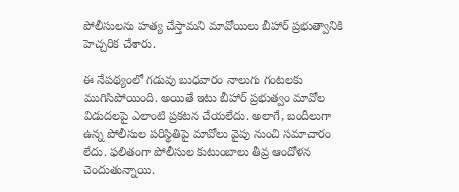పోలీసులను హత్య చేస్తామని మావోయిలు బీహార్ ప్రభుత్వానికి హెచ్చరిక చేశారు.

ఈ నేపథ్యంలో గడువు బుధవారం నాలుగు గంటలకు ముగిసిపోయింది. అయితే ఇటు బీహార్ ప్రభుత్వం మావోల విడుదలపై ఎలాంటి ప్రకటన చేయలేదు. అలాగే, బందీలుగా ఉన్న పోలీసుల పరిస్థితిపై మావోలు వైపు నుంచి సమాచారం లేదు. ఫలితంగా పోలీసుల కుటుంబాలు తీవ్ర ఆందోళన చెందుతున్నాయి.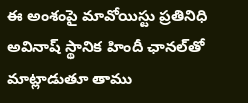ఈ అంశంపై మావోయిస్టు ప్రతినిధి అవినాష్ స్థానిక హిందీ ఛానల్‌తో మాట్లాడుతూ తాము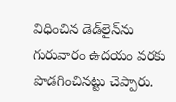విధించిన డెడ్‌లైన్‌ను గురువారం ఉదయం వరకు పొడగించినట్టు చెప్పారు.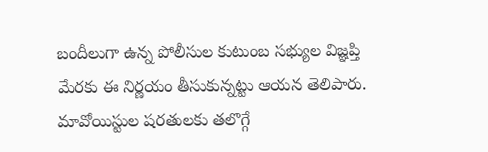బందీలుగా ఉన్న పోలీసుల కుటుంబ సభ్యుల విజ్ఞప్తి మేరకు ఈ నిర్ణయం తీసుకున్నట్టు ఆయన తెలిపారు. మావోయిస్టుల షరతులకు తలొగ్గే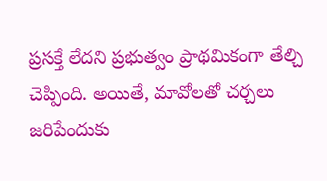ప్రసక్తే లేదని ప్రభుత్వం ప్రాథమికంగా తేల్చి చెప్పింది. అయితే, మావోలతో చర్చలు జరిపేందుకు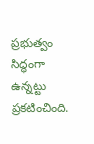ప్రభుత్వం సిద్ధంగా ఉన్నట్టు ప్రకటించింది.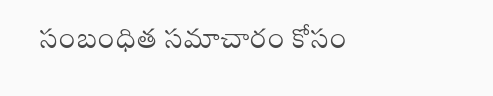సంబంధిత సమాచారం కోసం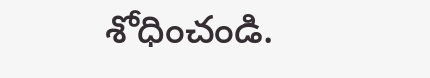శోధించండి.